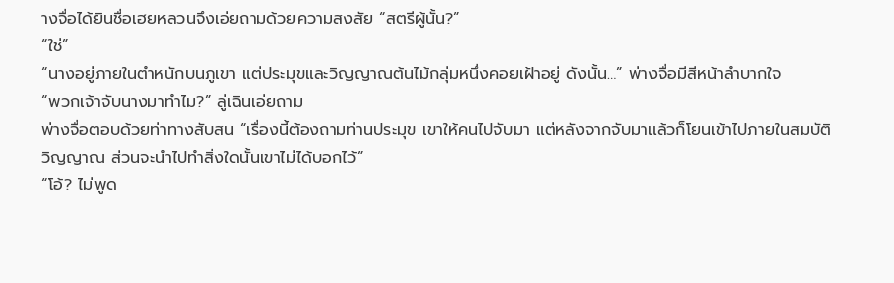างจื่อได้ยินชื่อเฮยหลวนจึงเอ่ยถามด้วยความสงสัย “สตรีผู้นั้น?”
“ใช่”
“นางอยู่ภายในตำหนักบนภูเขา แต่ประมุขและวิญญาณต้นไม้กลุ่มหนึ่งคอยเฝ้าอยู่ ดังนั้น…” พ่างจื่อมีสีหน้าลำบากใจ
“พวกเจ้าจับนางมาทำไม?” ลู่เฉินเอ่ยถาม
พ่างจื่อตอบด้วยท่าทางสับสน “เรื่องนี้ต้องถามท่านประมุข เขาให้คนไปจับมา แต่หลังจากจับมาแล้วก็โยนเข้าไปภายในสมบัติวิญญาณ ส่วนจะนำไปทำสิ่งใดนั้นเขาไม่ได้บอกไว้”
“โอ้? ไม่พูด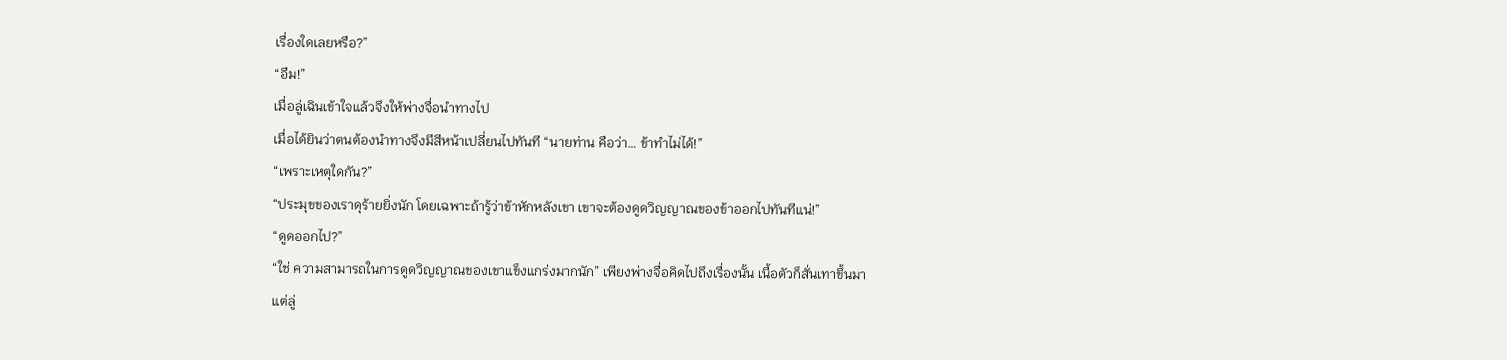เรื่องใดเลยหรือ?”
“อืม!”
เมื่อลู่เฉินเข้าใจแล้วจึงให้พ่างจื่อนำทางไป
เมื่อได้ยินว่าตนต้องนำทางจึงมีสีหน้าเปลี่ยนไปทันที “นายท่าน คือว่า… ข้าทำไม่ได้!”
“เพราะเหตุใดกัน?”
“ประมุขของเราดุร้ายยิ่งนัก โดยเฉพาะถ้ารู้ว่าข้าหักหลังเขา เขาจะต้องดูดวิญญาณของข้าออกไปทันทีแน่!”
“ดูดออกไป?”
“ใช่ ความสามารถในการดูดวิญญาณของเขาแข็งแกร่งมากนัก” เพียงพ่างจื่อคิดไปถึงเรื่องนั้น เนื้อตัวก็สั่นเทาขึ้นมา
แต่ลู่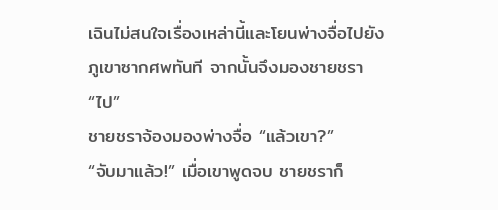เฉินไม่สนใจเรื่องเหล่านี้และโยนพ่างจื่อไปยังภูเขาซากศพทันที จากนั้นจึงมองชายชรา “ไป”
ชายชราจ้องมองพ่างจื่อ “แล้วเขา?”
“จับมาแล้ว!” เมื่อเขาพูดจบ ชายชราก็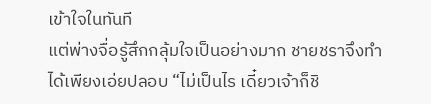เข้าใจในทันที
แต่พ่างจื่อรู้สึกกลุ้มใจเป็นอย่างมาก ชายชราจึงทำได้เพียงเอ่ยปลอบ “ไม่เป็นไร เดี๋ยวเจ้าก็ชิ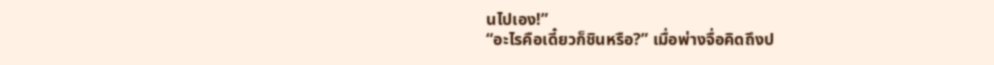นไปเอง!”
“อะไรคือเดี๋ยวก็ชินหรือ?” เมื่อพ่างจื่อคิดถึงป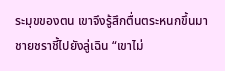ระมุขของตน เขาจึงรู้สึกตื่นตระหนกขึ้นมา
ชายชราชี้ไปยังลู่เฉิน “เขาไม่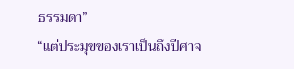ธรรมดา”
“แต่ประมุขของเราเป็นถึงปีศาจ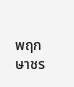พฤกษาชร